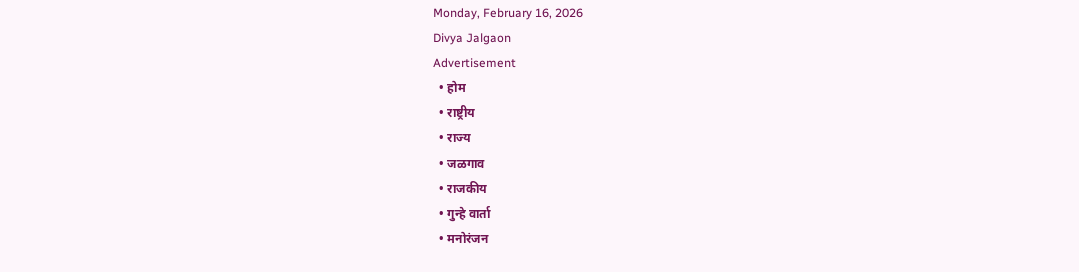Monday, February 16, 2026
Divya Jalgaon
Advertisement
  • होम
  • राष्ट्रीय
  • राज्य
  • जळगाव
  • राजकीय
  • गुन्हे वार्ता
  • मनोरंजन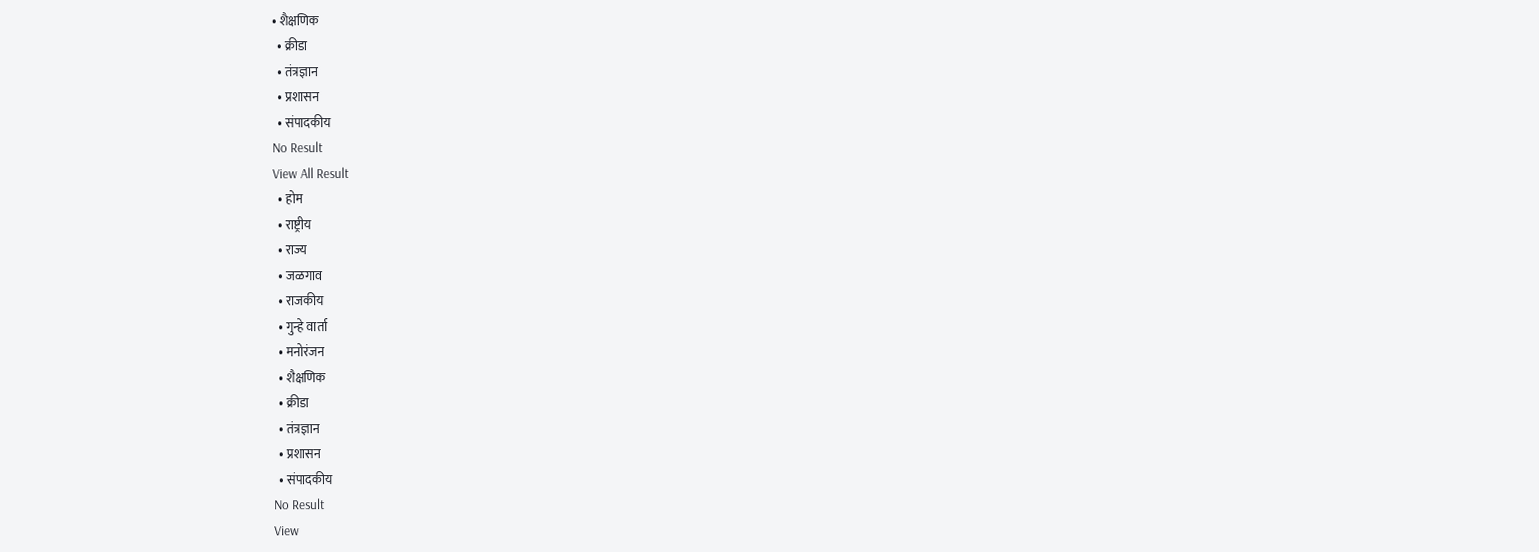• शैक्षणिक
  • क्रीडा
  • तंत्रज्ञान
  • प्रशासन
  • संपादकीय
No Result
View All Result
  • होम
  • राष्ट्रीय
  • राज्य
  • जळगाव
  • राजकीय
  • गुन्हे वार्ता
  • मनोरंजन
  • शैक्षणिक
  • क्रीडा
  • तंत्रज्ञान
  • प्रशासन
  • संपादकीय
No Result
View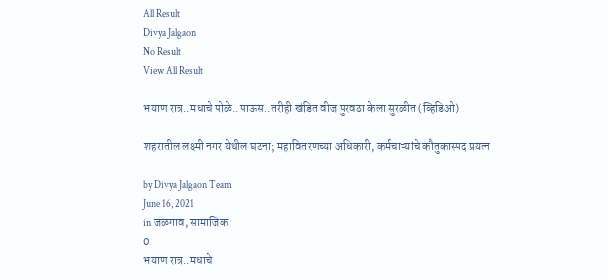All Result
Divya Jalgaon
No Result
View All Result

भयाण रात्र..मधाचे पोळे..पाऊस..तरीही खंडित वीज पुरवठा केला सुरळीत (व्हिडिओ)

शहरातील लक्ष्मी नगर येथील घटना; महावितरणच्या अधिकारी, कर्मचाऱ्यांचे कौतुकास्पद प्रयत्न

by Divya Jalgaon Team
June 16, 2021
in जळगाव, सामाजिक
0
भयाण रात्र..मधाचे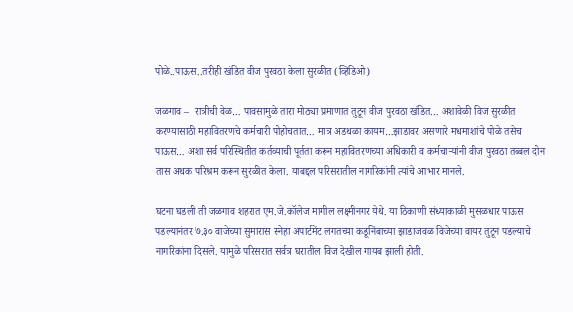पोळे..पाऊस..तरीही खंडित वीज पुरवठा केला सुरळीत (व्हिडिओ)

जळगाव –  रात्रीची वेळ… पावसामुळे तारा मोठ्या प्रमाणात तुटून वीज पुरवठा खंडित… अशावेळी विज सुरळीत करण्यासाठी महावितरणचे कर्मचारी पोहोचतात… मात्र अडथळा कायम…झाडावर असणारे मधमाशांचे पोळे तसेच पाऊस… अशा सर्व परिस्थितीत कर्तव्याची पूर्तता करून महावितरणच्या अधिकारी व कर्मचाऱ्यांनी वीज पुरवठा तब्बल दोन तास अथक परिश्रम करून सुरळीत केला. याबद्दल परिसरातील नागरिकांनी त्यांचे आभार मानले.

घटना घडली ती जळगाव शहरात एम.जे.कॉलेज मागील लक्ष्मीनगर येथे. या ठिकाणी संध्याकाळी मुसळधार पाऊस पडल्यानंतर ७.३० वाजेच्या सुमारास स्नेहा अपार्टमेंट लगतच्या कडूनिंबाच्या झाडाजवळ विजेच्या वायर तुटून पडल्याचे नागरिकांना दिसले. यामुळे परिसरात सर्वत्र घरातील विज देखील गायब झाली होती.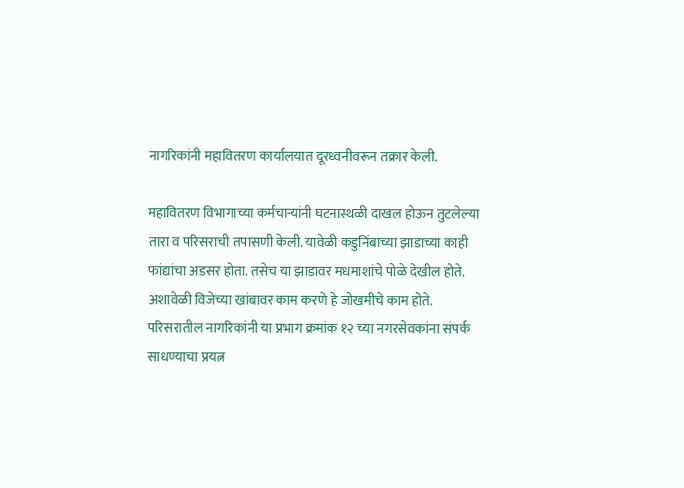नागरिकांनी महावितरण कार्यालयात दूरध्वनीवरून तक्रार केली.

महावितरण विभागाच्या कर्मचाऱ्यांनी घटनास्थळी दाखल होऊन तुटलेल्या तारा व परिसराची तपासणी केली. यावेळी कडुनिंबाच्या झाडाच्या काही फांद्यांचा अडसर होता. तसेच या झाडावर मधमाशांचे पोळे देखील होते. अशावेळी विजेच्या खांबावर काम करणे हे जोखमीचे काम होते. परिसरातील नागरिकांनी या प्रभाग क्रमांक १२ च्या नगरसेवकांना संपर्क साधण्याचा प्रयत्न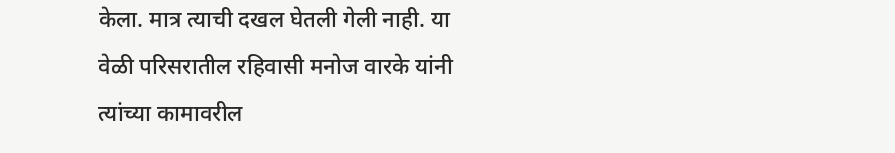केला. मात्र त्याची दखल घेतली गेली नाही. या वेळी परिसरातील रहिवासी मनोज वारके यांनी त्यांच्या कामावरील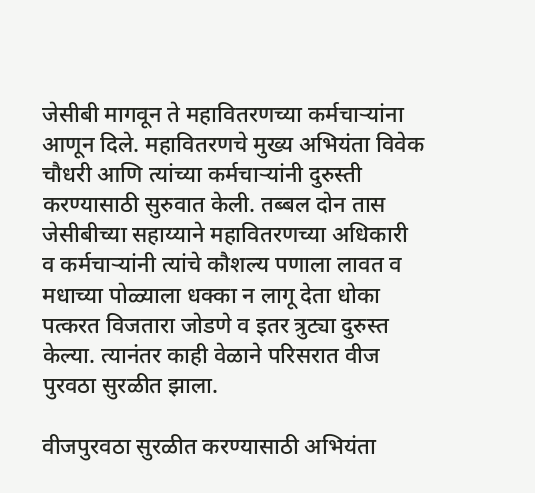जेसीबी मागवून ते महावितरणच्या कर्मचाऱ्यांना आणून दिले. महावितरणचे मुख्य अभियंता विवेक चौधरी आणि त्यांच्या कर्मचाऱ्यांनी दुरुस्ती करण्यासाठी सुरुवात केली. तब्बल दोन तास जेसीबीच्या सहाय्याने महावितरणच्या अधिकारी व कर्मचाऱ्यांनी त्यांचे कौशल्य पणाला लावत व मधाच्या पोळ्याला धक्का न लागू देता धोका पत्करत विजतारा जोडणे व इतर त्रुट्या दुरुस्त केल्या. त्यानंतर काही वेळाने परिसरात वीज पुरवठा सुरळीत झाला.

वीजपुरवठा सुरळीत करण्यासाठी अभियंता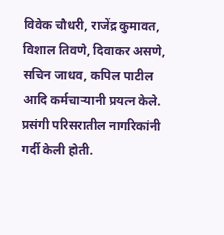विवेक चौधरी, राजेंद्र कुमावत, विशाल तिवणे, दिवाकर असणे, सचिन जाधव, कपिल पाटील आदि कर्मचाऱ्यानी प्रयत्न केले. प्रसंगी परिसरातील नागरिकांनी गर्दी केली होती.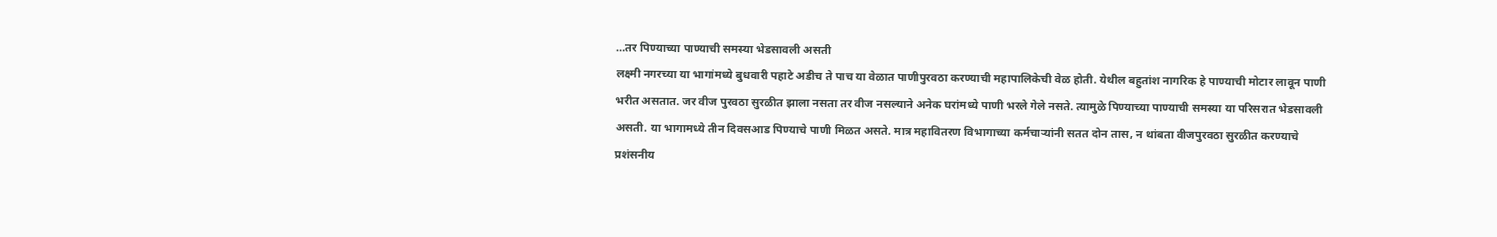…तर पिण्याच्या पाण्याची समस्या भेडसावली असती
लक्ष्मी नगरच्या या भागांमध्ये बुधवारी पहाटे अडीच ते पाच या वेळात पाणीपुरवठा करण्याची महापालिकेची वेळ होती. येथील बहुतांश नागरिक हे पाण्याची मोटार लावून पाणी भरीत असतात. जर वीज पुरवठा सुरळीत झाला नसता तर वीज नसल्याने अनेक घरांमध्ये पाणी भरले गेले नसते. त्यामुळे पिण्याच्या पाण्याची समस्या या परिसरात भेडसावली असती. या भागामध्ये तीन दिवसआड पिण्याचे पाणी मिळत असते. मात्र महावितरण विभागाच्या कर्मचाऱ्यांनी सतत दोन तास, न थांबता वीजपुरवठा सुरळीत करण्याचे प्रशंसनीय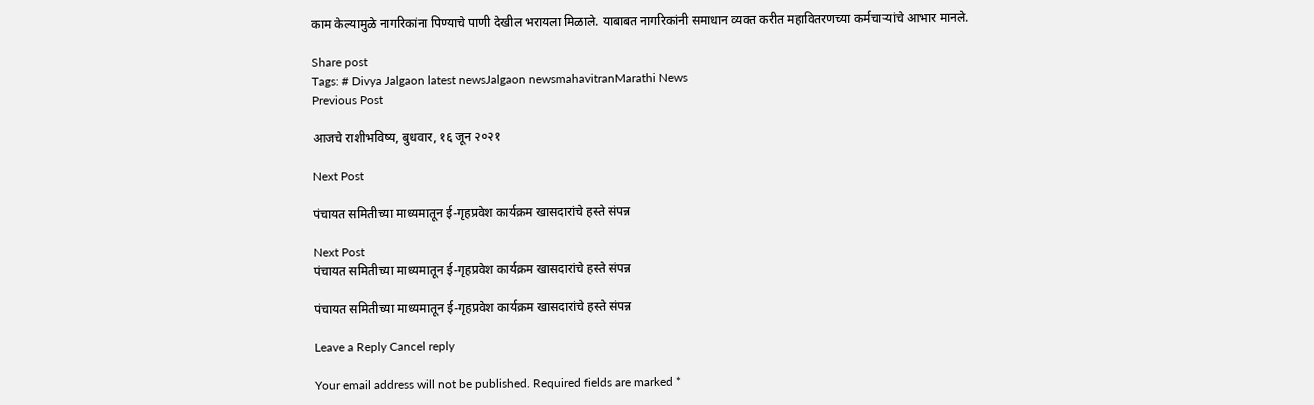काम केल्यामुळे नागरिकांना पिण्याचे पाणी देखील भरायला मिळाले. याबाबत नागरिकांनी समाधान व्यक्त करीत महावितरणच्या कर्मचाऱ्यांचे आभार मानले.

Share post
Tags: # Divya Jalgaon latest newsJalgaon newsmahavitranMarathi News
Previous Post

आजचे राशीभविष्य, बुधवार, १६ जून २०२१

Next Post

पंचायत समितीच्या माध्यमातून ई-गृहप्रवेश कार्यक्रम खासदारांचे हस्ते संपन्न

Next Post
पंचायत समितीच्या माध्यमातून ई-गृहप्रवेश कार्यक्रम खासदारांचे हस्ते संपन्न

पंचायत समितीच्या माध्यमातून ई-गृहप्रवेश कार्यक्रम खासदारांचे हस्ते संपन्न

Leave a Reply Cancel reply

Your email address will not be published. Required fields are marked *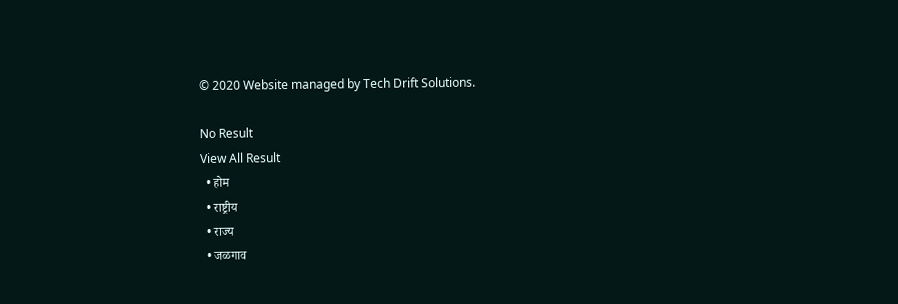© 2020 Website managed by Tech Drift Solutions.

No Result
View All Result
  • होम
  • राष्ट्रीय
  • राज्य
  • जळगाव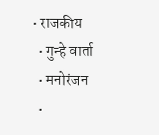• राजकीय
  • गुन्हे वार्ता
  • मनोरंजन
  •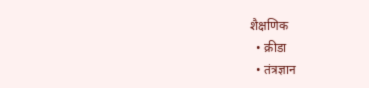शैक्षणिक
  • क्रीडा
  • तंत्रज्ञान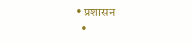• प्रशासन
  •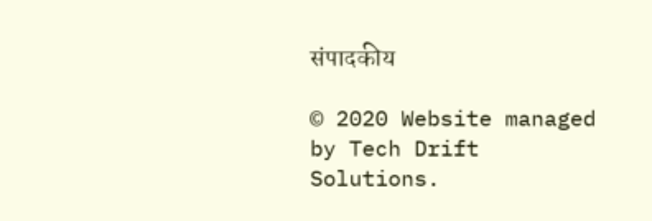संपादकीय

© 2020 Website managed by Tech Drift Solutions.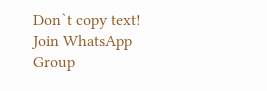Don`t copy text!
Join WhatsApp Group